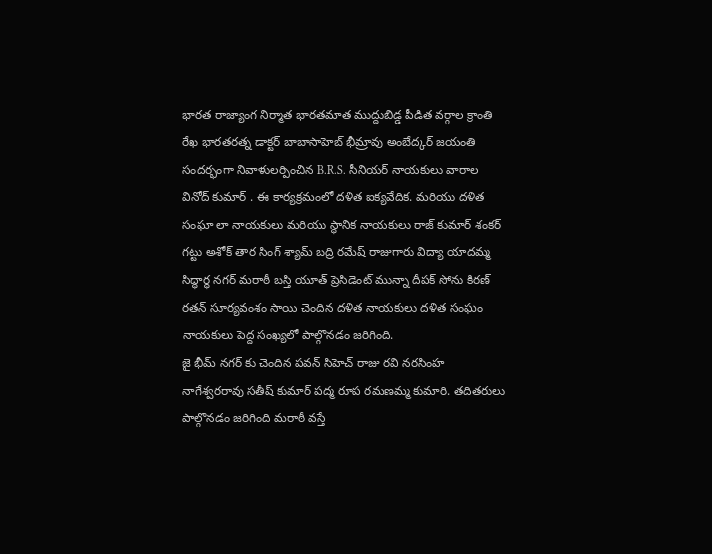భారత రాజ్యాంగ నిర్మాత భారతమాత ముద్దుబిడ్డ పీడిత వర్గాల క్రాంతి రేఖ భారతరత్న డాక్టర్ బాబాసాహెబ్ భీమ్రావు అంబేద్కర్ జయంతి సందర్భంగా నివాళులర్పించిన B.R.S. సీనియర్ నాయకులు వారాల వినోద్ కుమార్ . ఈ కార్యక్రమంలో దళిత ఐక్యవేదిక. మరియు దళిత సంఘా లా నాయకులు మరియు స్థానిక నాయకులు రాజ్ కుమార్ శంకర్ గట్టు అశోక్ తార సింగ్ శ్యామ్ బద్రి రమేష్ రాజుగారు విద్యా యాదమ్మ సిద్ధార్థ నగర్ మరాఠీ బస్తి యూత్ ప్రెసిడెంట్ మున్నా దీపక్ సోను కిరణ్ రతన్ సూర్యవంశం సాయి చెందిన దళిత నాయకులు దళిత సంఘం నాయకులు పెద్ద సంఖ్యలో పాల్గొనడం జరిగింది.
జై భీమ్ నగర్ కు చెందిన పవన్ సిహెచ్ రాజు రవి నరసింహ నాగేశ్వరరావు సతీష్ కుమార్ పద్మ రూప రమణమ్మ కుమారి. తదితరులు పాల్గొనడం జరిగింది మరాఠీ వస్తే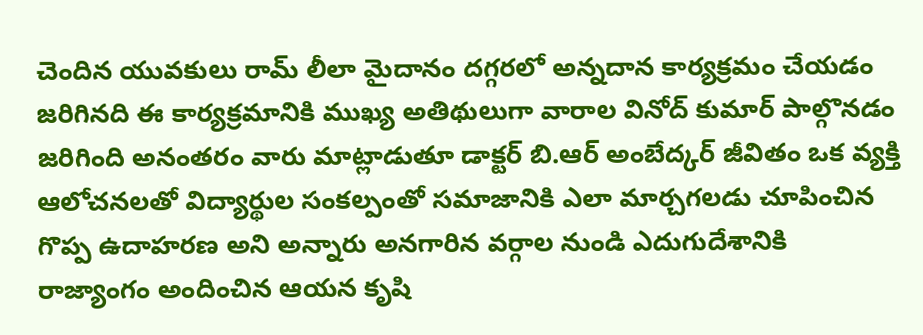చెందిన యువకులు రామ్ లీలా మైదానం దగ్గరలో అన్నదాన కార్యక్రమం చేయడం జరిగినది ఈ కార్యక్రమానికి ముఖ్య అతిథులుగా వారాల వినోద్ కుమార్ పాల్గొనడం జరిగింది అనంతరం వారు మాట్లాడుతూ డాక్టర్ బి.ఆర్ అంబేద్కర్ జీవితం ఒక వ్యక్తి ఆలోచనలతో విద్యార్థుల సంకల్పంతో సమాజానికి ఎలా మార్చగలడు చూపించిన గొప్ప ఉదాహరణ అని అన్నారు అనగారిన వర్గాల నుండి ఎదుగుదేశానికి రాజ్యాంగం అందించిన ఆయన కృషి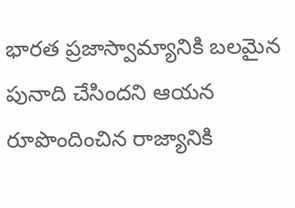భారత ప్రజాస్వామ్యానికి బలమైన పునాది చేసిందని ఆయన రూపొందించిన రాజ్యానికి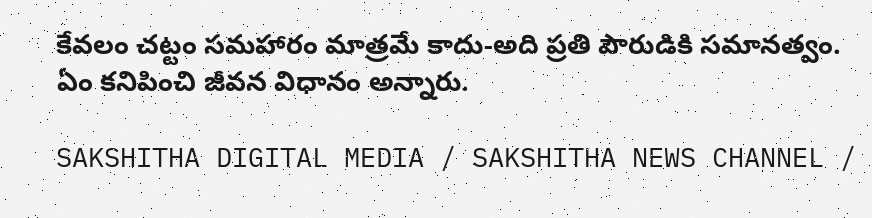కేవలం చట్టం సమహారం మాత్రమే కాదు-అది ప్రతి పౌరుడికి సమానత్వం. ఏం కనిపించి జీవన విధానం అన్నారు.

SAKSHITHA DIGITAL MEDIA / SAKSHITHA NEWS CHANNEL /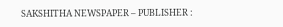SAKSHITHA NEWSPAPER – PUBLISHER :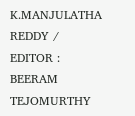K.MANJULATHA REDDY / EDITOR : BEERAM TEJOMURTHY